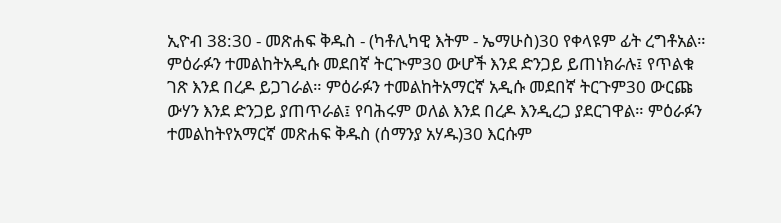ኢዮብ 38:30 - መጽሐፍ ቅዱስ - (ካቶሊካዊ እትም - ኤማሁስ)30 የቀላዩም ፊት ረግቶአል። ምዕራፉን ተመልከትአዲሱ መደበኛ ትርጒም30 ውሆች እንደ ድንጋይ ይጠነክራሉ፤ የጥልቁ ገጽ እንደ በረዶ ይጋገራል። ምዕራፉን ተመልከትአማርኛ አዲሱ መደበኛ ትርጉም30 ውርጩ ውሃን እንደ ድንጋይ ያጠጥራል፤ የባሕሩም ወለል እንደ በረዶ እንዲረጋ ያደርገዋል። ምዕራፉን ተመልከትየአማርኛ መጽሐፍ ቅዱስ (ሰማንያ አሃዱ)30 እርሱም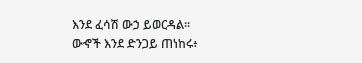እንደ ፈሳሽ ውኃ ይወርዳል። ውኆች እንደ ድንጋይ ጠነከሩ፥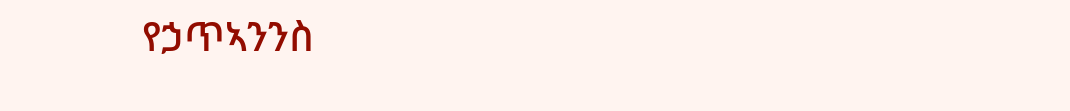የኃጥኣንንስ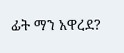ፊት ማን አዋረደ?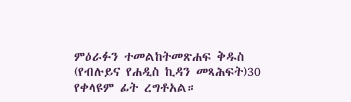ምዕራፉን ተመልከትመጽሐፍ ቅዱስ (የብሉይና የሐዲስ ኪዳን መጻሕፍት)30 የቀላዩም ፊት ረግቶአል።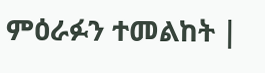ምዕራፉን ተመልከት |